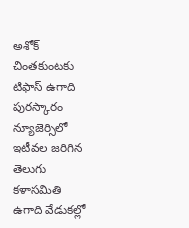అశోక్ చింతకుంటకు టిఫాస్ ఉగాది పురస్కారం
న్యూజెర్సిలో ఇటీవల జరిగిన తెలుగు కళాసమితి ఉగాది వేడుకల్లో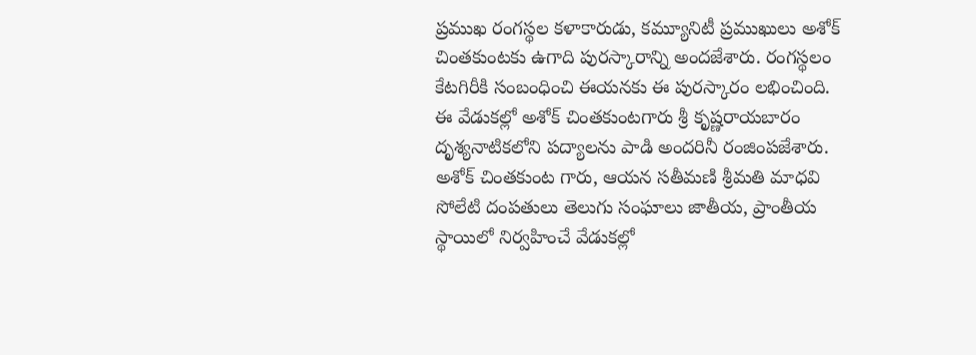ప్రముఖ రంగస్థల కళాకారుడు, కమ్యూనిటీ ప్రముఖులు అశోక్ చింతకుంటకు ఉగాది పురస్కారాన్ని అందజేశారు. రంగస్థలం కేటగిరీకి సంబంధించి ఈయనకు ఈ పురస్కారం లభించింది. ఈ వేడుకల్లో అశోక్ చింతకుంటగారు శ్రీ కృష్ణరాయబారం దృశ్యనాటికలోని పద్యాలను పాడి అందరినీ రంజింపజేశారు. అశోక్ చింతకుంట గారు, ఆయన సతీమణి శ్రీమతి మాధవి సోలేటి దంపతులు తెలుగు సంఘాలు జాతీయ, ప్రాంతీయ స్థాయిలో నిర్వహించే వేడుకల్లో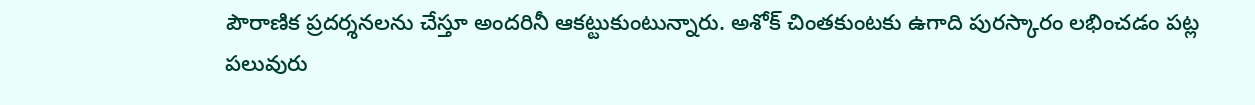పౌరాణిక ప్రదర్శనలను చేస్తూ అందరినీ ఆకట్టుకుంటున్నారు. అశోక్ చింతకుంటకు ఉగాది పురస్కారం లభించడం పట్ల పలువురు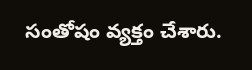సంతోషం వ్యక్తం చేశారు.